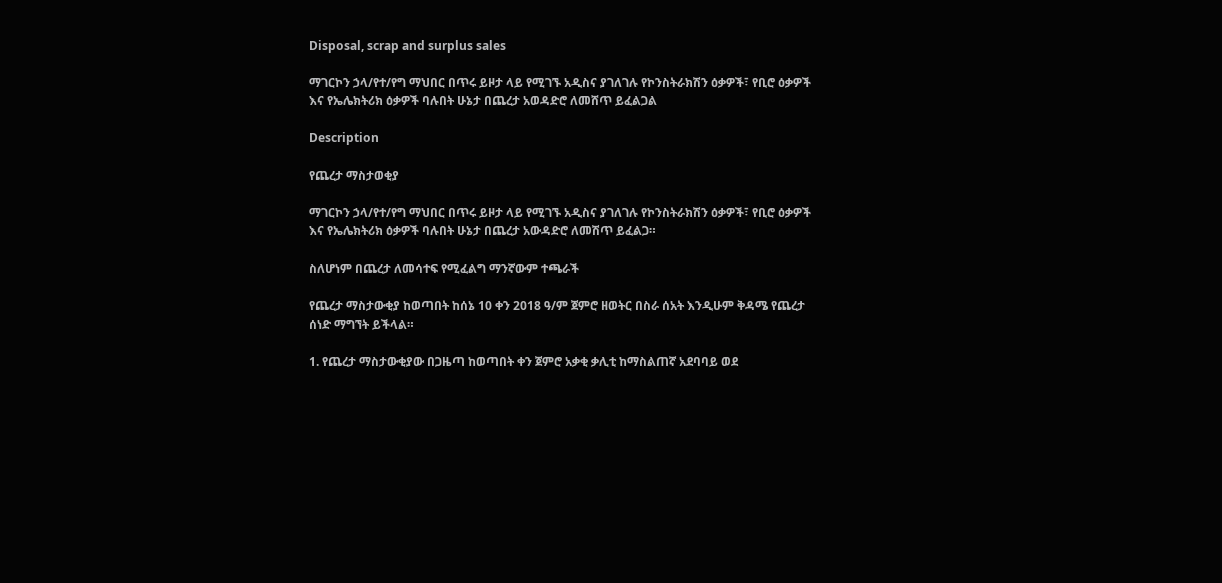Disposal, scrap and surplus sales

ማገርኮን ኃላ/የተ/የግ ማህበር በጥሩ ይዞታ ላይ የሚገኙ አዲስና ያገለገሉ የኮንስትራክሽን ዕቃዎች፣ የቢሮ ዕቃዎች እና የኤሌክትሪክ ዕቃዎች ባሉበት ሁኔታ በጨረታ አወዳድሮ ለመሸጥ ይፈልጋል

Description

የጨረታ ማስታወቂያ

ማገርኮን ኃላ/የተ/የግ ማህበር በጥሩ ይዞታ ላይ የሚገኙ አዲስና ያገለገሉ የኮንስትራክሽን ዕቃዎች፣ የቢሮ ዕቃዎች እና የኤሌክትሪክ ዕቃዎች ባሉበት ሁኔታ በጨረታ አውዳድሮ ለመሽጥ ይፈልጋ።

ስለሆነም በጨረታ ለመሳተፍ የሚፈልግ ማንኛውም ተጫራች

የጨረታ ማስታውቂያ ከወጣበት ከሰኔ 10 ቀን 2018 ዓ/ም ጀምሮ ዘወትር በስራ ሰአት እንዲሁም ቅዳሜ የጨረታ ሰነድ ማግኘት ይችላል።

1. የጨረታ ማስታውቂያው በጋዜጣ ከወጣበት ቀን ጀምሮ አቃቂ ቃሊቲ ከማስልጠኛ አደባባይ ወደ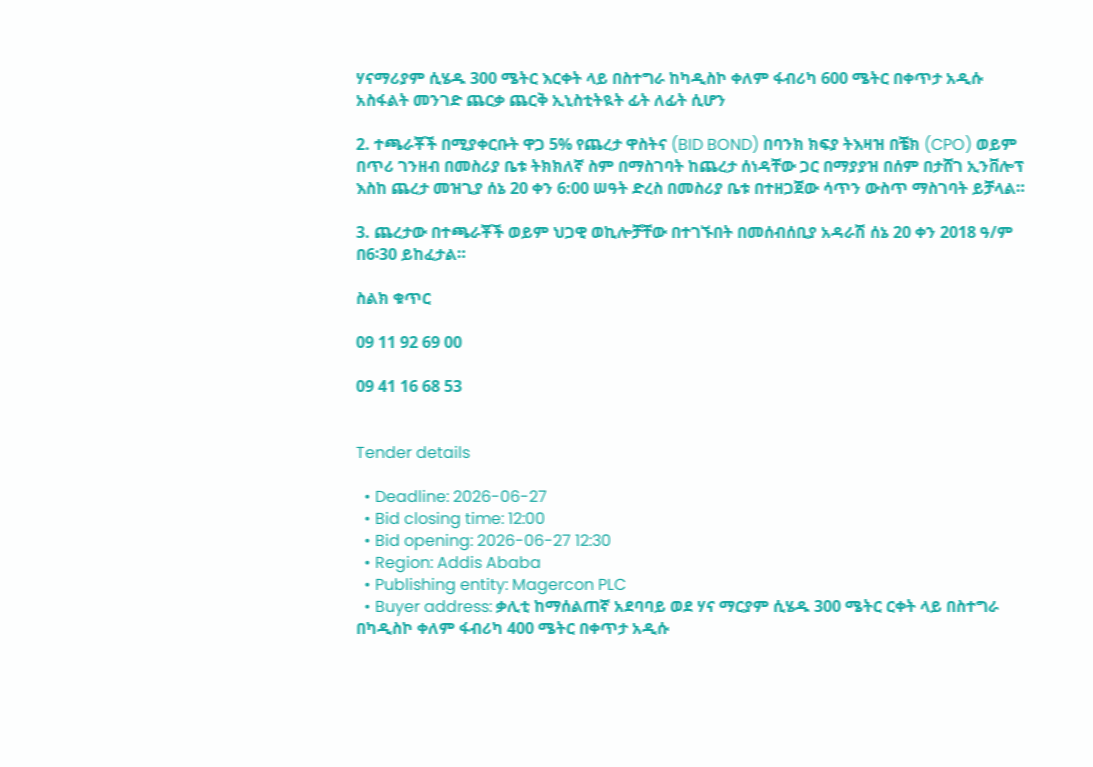ሃናማሪያም ሲሄዱ 300 ሜትር እርቀት ላይ በስተግራ ከካዲስኮ ቀለም ፋብሪካ 600 ሜትር በቀጥታ አዲሱ አስፋልት መንገድ ጨርቃ ጨርቅ ኢኒስቲትዪት ፊት ለፊት ሲሆን

2. ተጫራቾች በሚያቀርቡት ዋጋ 5% የጨረታ ዋስትና (BID BOND) በባንክ ክፍያ ትእዛዝ በቼክ (CPO) ወይም በጥሪ ገንዘብ በመስሪያ ቤቱ ትክክለኛ ስም በማስገባት ከጨረታ ሰነዳቸው ጋር በማያያዝ በሰም በታሸገ ኢንቨሎፕ እስከ ጨረታ መዝጊያ ሰኔ 20 ቀን 6:00 ሠዓት ድረስ በመስሪያ ቤቱ በተዘጋጀው ሳጥን ውስጥ ማስገባት ይቻላል።

3. ጨረታው በተጫራቾች ወይም ህጋዊ ወኪሎቻቸው በተገኙበት በመሰብሰቢያ አዳራሽ ሰኔ 20 ቀን 2018 ዓ/ም በ6፡30 ይከፈታል።

ስልክ ቁጥር

09 11 92 69 00

09 41 16 68 53


Tender details

  • Deadline: 2026-06-27
  • Bid closing time: 12:00
  • Bid opening: 2026-06-27 12:30
  • Region: Addis Ababa
  • Publishing entity: Magercon PLC
  • Buyer address: ቃሊቲ ከማሰልጠኛ አደባባይ ወደ ሃና ማርያም ሲሄዱ 300 ሜትር ርቀት ላይ በስተግራ በካዲስኮ ቀለም ፋብሪካ 400 ሜትር በቀጥታ አዲሱ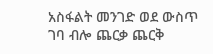አስፋልት መንገድ ወደ ውስጥ ገባ ብሎ ጨርቃ ጨርቅ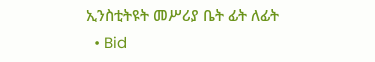ኢንስቲትዩት መሥሪያ ቤት ፊት ለፊት
  • Bid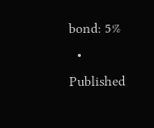bond: 5%
  • Published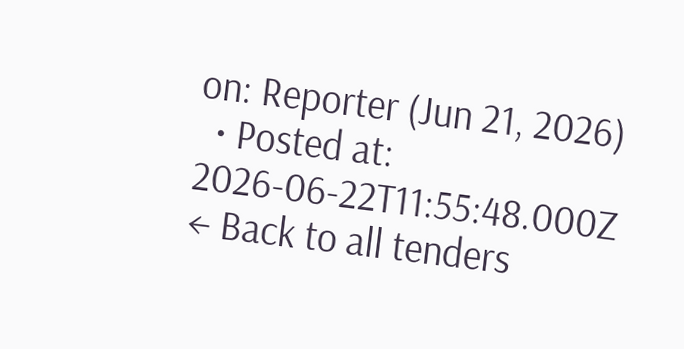on: Reporter (Jun 21, 2026)
  • Posted at: 2026-06-22T11:55:48.000Z
← Back to all tenders